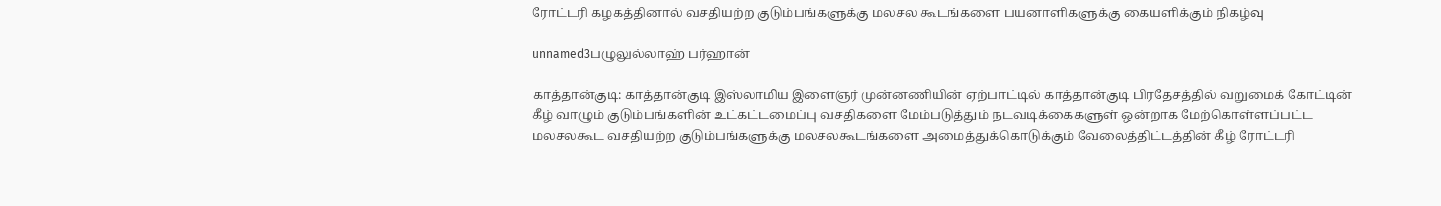ரோட்டரி கழகத்தினால் வசதியற்ற குடும்பங்களுக்கு மலசல கூடங்களை பயனாளிகளுக்கு கையளிக்கும் நிகழ்வு

unnamed3பழுலுல்லாஹ் பர்ஹான்

காத்தான்குடி: காத்தான்குடி இஸ்லாமிய இளைஞர் முன்னணியின் ஏற்பாட்டில் காத்தான்குடி பிரதேசத்தில் வறுமைக் கோட்டின் கீழ் வாழும் குடும்பங்களின் உட்கட்டமைப்பு வசதிகளை மேம்படுத்தும் நடவடிக்கைகளுள் ஒன்றாக மேற்கொள்ளப்பட்ட மலசலகூட வசதியற்ற குடும்பங்களுக்கு மலசலகூடங்களை அமைத்துக்கொடுக்கும் வேலைத்திட்டத்தின் கீழ் ரோட்டரி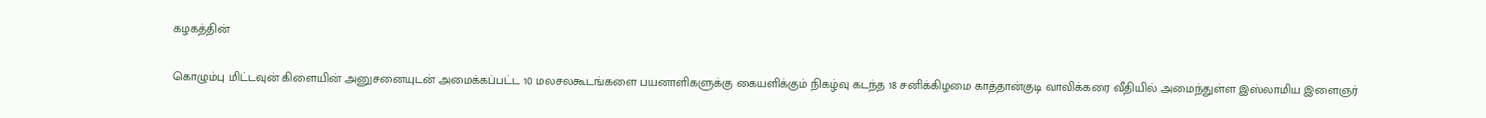கழகத்தின்

கொழும்பு மிட்டவுன் கிளையின் அனுசனையுடன் அமைக்கப்பட்ட 10 மலசலகூடங்களை பயனாளிகளுக்கு கையளிக்கும் நிகழ்வு கடந்த 18 சனிக்கிழமை காத்தான்குடி வாவிக்கரை வீதியில் அமைந்துள்ள இஸ்லாமிய இளைஞர்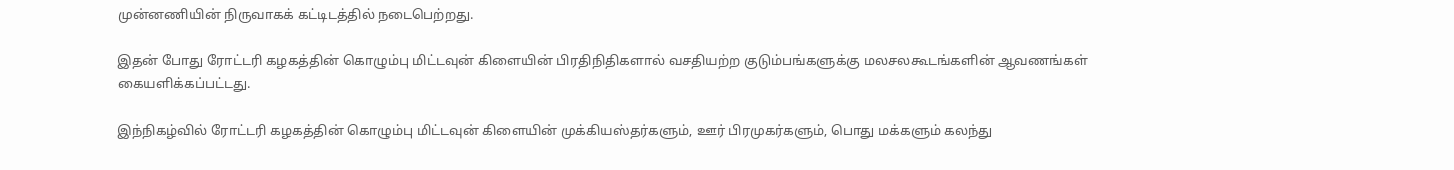முன்னணியின் நிருவாகக் கட்டிடத்தில் நடைபெற்றது.

இதன் போது ரோட்டரி கழகத்தின் கொழும்பு மிட்டவுன் கிளையின் பிரதிநிதிகளால் வசதியற்ற குடும்பங்களுக்கு மலசலகூடங்களின் ஆவணங்கள் கையளிக்கப்பட்டது.

இந்நிகழ்வில் ரோட்டரி கழகத்தின் கொழும்பு மிட்டவுன் கிளையின் முக்கியஸ்தர்களும், ஊர் பிரமுகர்களும், பொது மக்களும் கலந்து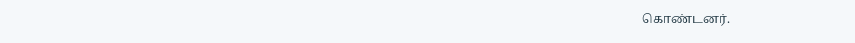கொண்டனர்.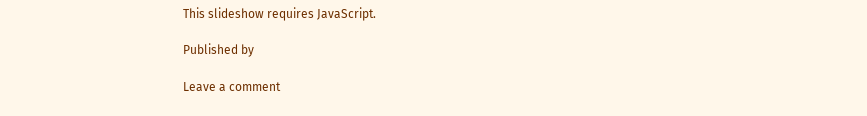This slideshow requires JavaScript.

Published by

Leave a comment